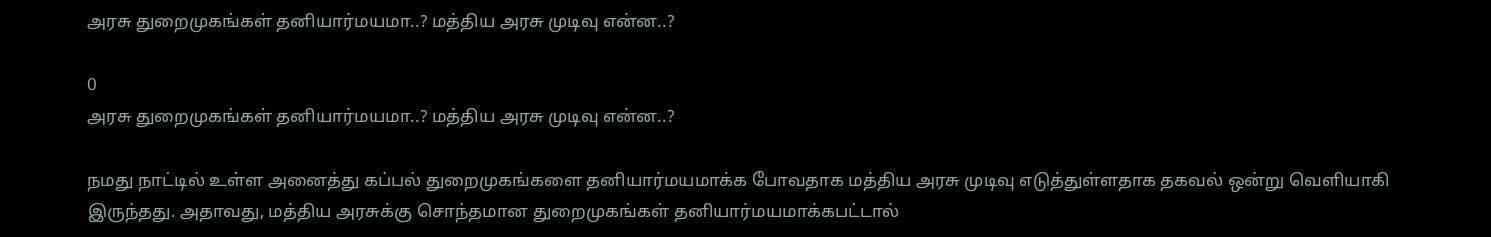அரசு துறைமுகங்கள் தனியார்மயமா..? மத்திய அரசு முடிவு என்ன..?

0
அரசு துறைமுகங்கள் தனியார்மயமா..? மத்திய அரசு முடிவு என்ன..?

நமது நாட்டில் உள்ள அனைத்து கப்பல் துறைமுகங்களை தனியார்மயமாக்க போவதாக மத்திய அரசு முடிவு எடுத்துள்ளதாக தகவல் ஒன்று வெளியாகி இருந்தது. அதாவது, மத்திய அரசுக்கு சொந்தமான துறைமுகங்கள் தனியார்மயமாக்கபட்டால்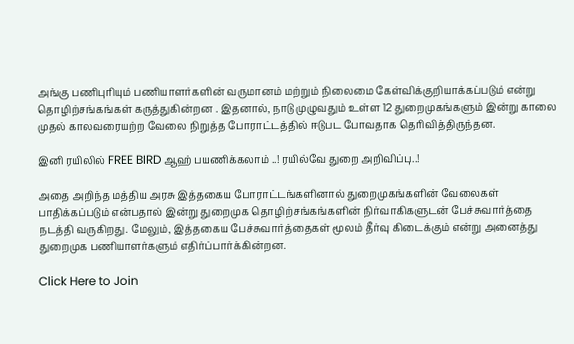அங்கு பணிபுரியும் பணியாளர்களின் வருமானம் மற்றும் நிலைமை கேள்விக்குறியாக்கப்படும் என்று தொழிற்சங்கங்கள் கருத்துகின்றன . இதனால், நாடு முழுவதும் உள்ள 12 துறைமுகங்களும் இன்று காலை முதல் காலவரையற்ற வேலை நிறுத்த போராட்டத்தில் ஈடுபட போவதாக தெரிவித்திருந்தன.

இனி ரயிலில் FREE BIRD ஆஹ் பயணிக்கலாம் ..! ரயில்வே துறை அறிவிப்பு..!

அதை அறிந்த மத்திய அரசு இத்தகைய போராட்டங்களினால் துறைமுகங்களின் வேலைகள் பாதிக்கப்படும் என்பதால் இன்று துறைமுக தொழிற்சங்கங்களின் நிர்வாகிகளுடன் பேச்சுவார்த்தை நடத்தி வருகிறது. மேலும், இத்தகைய பேச்சுவார்த்தைகள் மூலம் தீர்வு கிடைக்கும் என்று அனைத்து துறைமுக பணியாளர்களும் எதிர்ப்பார்க்கின்றன.

Click Here to Join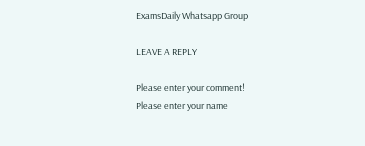ExamsDaily Whatsapp Group

LEAVE A REPLY

Please enter your comment!
Please enter your name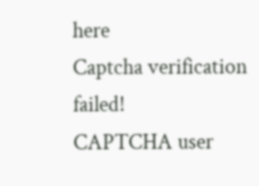here
Captcha verification failed!
CAPTCHA user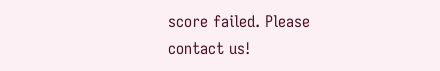score failed. Please contact us!